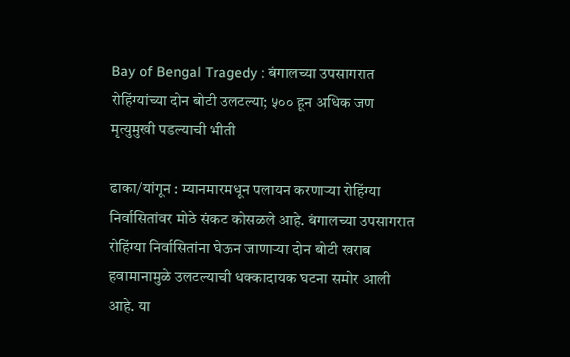Bay of Bengal Tragedy : बंगालच्या उपसागरात रोहिंग्यांच्या दोन बोटी उलटल्या; ५०० हून अधिक जण मृत्युमुखी पडल्याची भीती

ढाका/यांगून : म्यानमारमधून पलायन करणाऱ्या रोहिंग्या निर्वासितांवर मोठे संकट कोसळले आहे. बंगालच्या उपसागरात रोहिंग्या निर्वासितांना घेऊन जाणाऱ्या दोन बोटी खराब हवामानामुळे उलटल्याची धक्कादायक घटना समोर आली आहे. या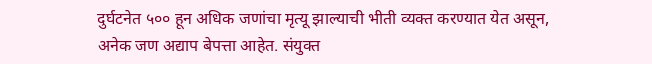दुर्घटनेत ५०० हून अधिक जणांचा मृत्यू झाल्याची भीती व्यक्त करण्यात येत असून, अनेक जण अद्याप बेपत्ता आहेत. संयुक्त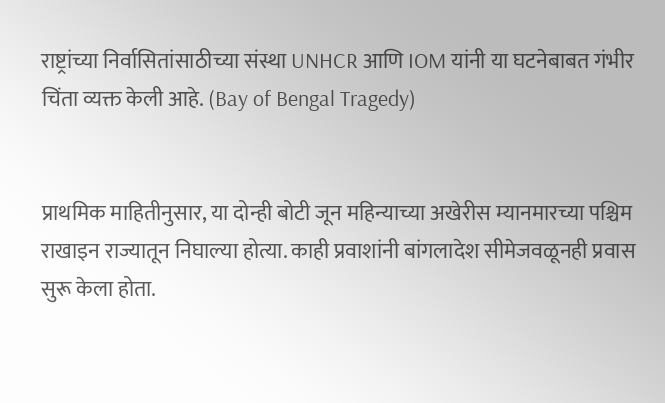राष्ट्रांच्या निर्वासितांसाठीच्या संस्था UNHCR आणि IOM यांनी या घटनेबाबत गंभीर चिंता व्यक्त केली आहे. (Bay of Bengal Tragedy)


प्राथमिक माहितीनुसार, या दोन्ही बोटी जून महिन्याच्या अखेरीस म्यानमारच्या पश्चिम राखाइन राज्यातून निघाल्या होत्या. काही प्रवाशांनी बांगलादेश सीमेजवळूनही प्रवास सुरू केला होता.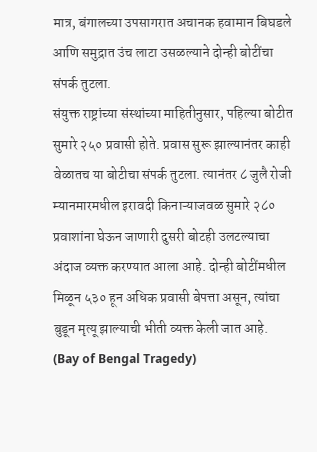मात्र, बंगालच्या उपसागरात अचानक हवामान बिघडले आणि समुद्रात उंच लाटा उसळल्याने दोन्ही बोटींचा संपर्क तुटला.
संयुक्त राष्ट्रांच्या संस्थांच्या माहितीनुसार, पहिल्या बोटीत सुमारे २५० प्रवासी होते. प्रवास सुरू झाल्यानंतर काही वेळातच या बोटीचा संपर्क तुटला. त्यानंतर ८ जुलै रोजी म्यानमारमधील इरावदी किनाऱ्याजवळ सुमारे २८० प्रवाशांना घेऊन जाणारी दुसरी बोटही उलटल्याचा अंदाज व्यक्त करण्यात आला आहे. दोन्ही बोटींमधील मिळून ५३० हून अधिक प्रवासी बेपत्ता असून, त्यांचा बुडून मृत्यू झाल्याची भीती व्यक्त केली जात आहे. (Bay of Bengal Tragedy)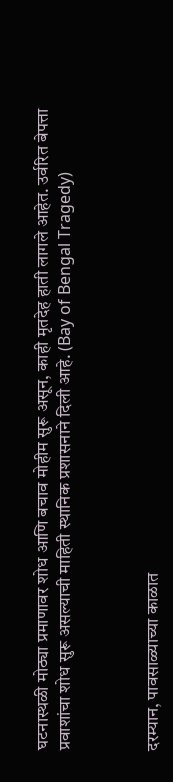घटनास्थळी मोठ्या प्रमाणावर शोध आणि बचाव मोहीम सुरू असून, काही मृतदेह हाती लागले आहेत. उर्वरित बेपत्ता प्रवाशांचा शोध सुरू असल्याची माहिती स्थानिक प्रशासनाने दिली आहे. (Bay of Bengal Tragedy)



दरम्यान, पावसाळ्याच्या काळात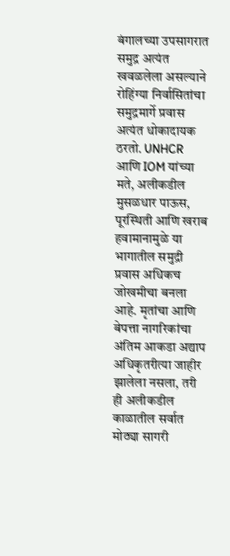बंगालच्या उपसागरात समुद्र अत्यंत खवळलेला असल्याने रोहिंग्या निर्वासितांचा समुद्रमार्गे प्रवास अत्यंत धोकादायक ठरतो. UNHCR आणि IOM यांच्या मते, अलीकडील मुसळधार पाऊस, पूरस्थिती आणि खराब हवामानामुळे या भागातील समुद्री प्रवास अधिकच जोखमीचा बनला आहे. मृतांचा आणि बेपत्ता नागरिकांचा अंतिम आकडा अद्याप अधिकृतरीत्या जाहीर झालेला नसला, तरी ही अलीकडील काळातील सर्वात मोठ्या सागरी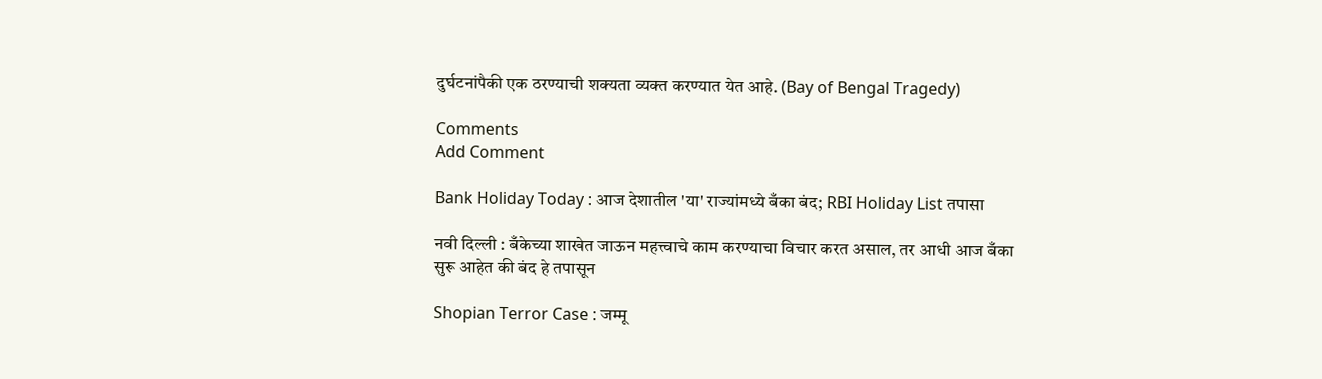दुर्घटनांपैकी एक ठरण्याची शक्यता व्यक्त करण्यात येत आहे. (Bay of Bengal Tragedy)

Comments
Add Comment

Bank Holiday Today : आज देशातील 'या' राज्यांमध्ये बँका बंद; RBI Holiday List तपासा

नवी दिल्ली : बँकेच्या शाखेत जाऊन महत्त्वाचे काम करण्याचा विचार करत असाल, तर आधी आज बँका सुरू आहेत की बंद हे तपासून

Shopian Terror Case : जम्मू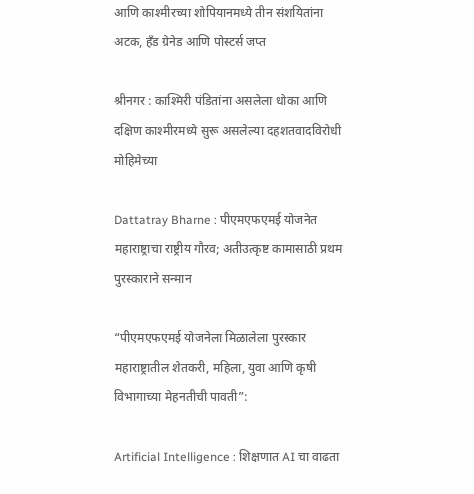आणि काश्मीरच्या शोपियानमध्ये तीन संशयितांना अटक, हँड ग्रेनेड आणि पोस्टर्स जप्त

श्रीनगर : काश्मिरी पंडितांना असलेला धोका आणि दक्षिण काश्मीरमध्ये सुरू असलेल्या दहशतवादविरोधी मोहिमेच्या

Dattatray Bharne : पीएमएफएमई योजनेत महाराष्ट्राचा राष्ट्रीय गौरव; अतीउत्कृष्ट कामासाठी प्रथम पुरस्काराने सन्मान

“पीएमएफएमई योजनेला मिळालेला पुरस्कार महाराष्ट्रातील शेतकरी, महिला, युवा आणि कृषी विभागाच्या मेहनतीची पावती”:

Artificial Intelligence : शिक्षणात AI चा वाढता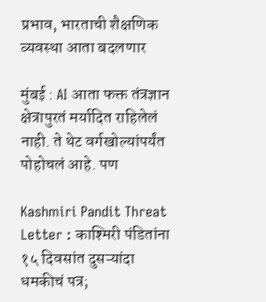प्रभाव, भारताची शैक्षणिक व्यवस्था आता बदलणार

मुंबई : AI आता फक्त तंत्रज्ञान क्षेत्रापुरतं मर्यादित राहिलेलं नाही. ते थेट वर्गखोल्यांपर्यंत पोहोचलं आहे. पण

Kashmiri Pandit Threat Letter : काश्मिरी पंडितांना १५ दिवसांत दुसऱ्यांदा धमकीचं पत्र;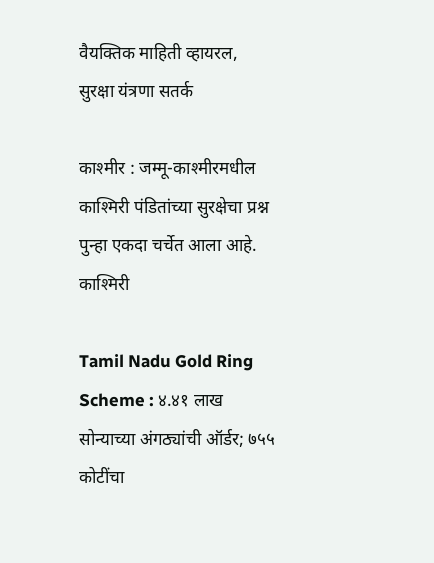वैयक्तिक माहिती व्हायरल, सुरक्षा यंत्रणा सतर्क

काश्मीर : जम्मू-काश्मीरमधील काश्मिरी पंडितांच्या सुरक्षेचा प्रश्न पुन्हा एकदा चर्चेत आला आहे. काश्मिरी

Tamil Nadu Gold Ring Scheme : ४.४१ लाख सोन्याच्या अंगठ्यांची ऑर्डर; ७५५ कोटींचा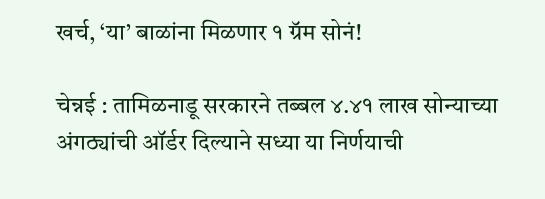खर्च, ‘या’ बाळांना मिळणार १ ग्रॅम सोनं!

चेन्नई : तामिळनाडू सरकारने तब्बल ४.४१ लाख सोन्याच्या अंगठ्यांची ऑर्डर दिल्याने सध्या या निर्णयाची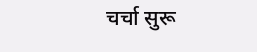चर्चा सुरू